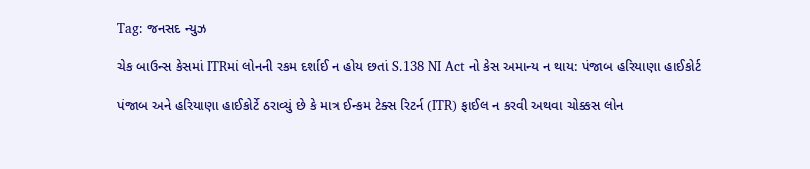Tag: જનસદ ન્યુઝ

ચેક બાઉન્સ કેસમાં ITRમાં લોનની રકમ દર્શાઈ ન હોય છતાં S.138 NI Act નો કેસ અમાન્ય ન થાય: પંજાબ હરિયાણા હાઈકોર્ટ

પંજાબ અને હરિયાણા હાઈકોર્ટે ઠરાવ્યું છે કે માત્ર ઈન્કમ ટેક્સ રિટર્ન (ITR) ફાઈલ ન કરવી અથવા ચોક્કસ લોન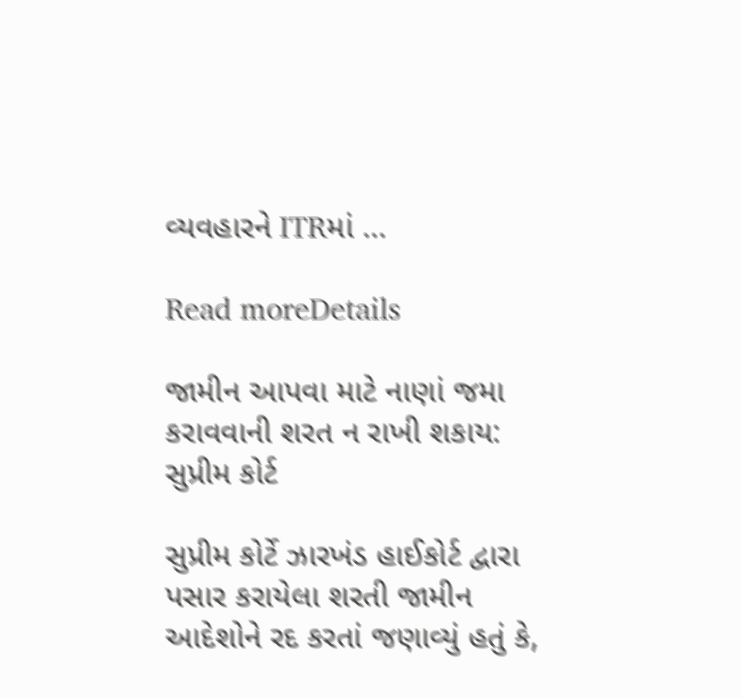વ્યવહારને ITRમાં ...

Read moreDetails

જામીન આપવા માટે નાણાં જમા કરાવવાની શરત ન રાખી શકાય: સુપ્રીમ કોર્ટ

સુપ્રીમ કોર્ટે ઝારખંડ હાઈકોર્ટ દ્વારા પસાર કરાયેલા શરતી જામીન આદેશોને રદ કરતાં જણાવ્યું હતું કે,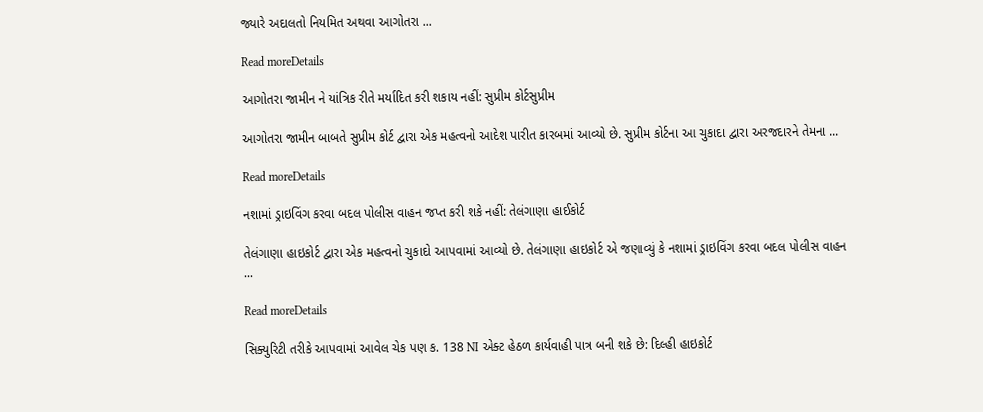જ્યારે અદાલતો નિયમિત અથવા આગોતરા ...

Read moreDetails

આગોતરા જામીન ને યાંત્રિક રીતે મર્યાદિત કરી શકાય નહીં: સુપ્રીમ કોર્ટસુપ્રીમ

આગોતરા જામીન બાબતે સુપ્રીમ કોર્ટ દ્વારા એક મહત્વનો આદેશ પારીત કારબમાં આવ્યો છે. સુપ્રીમ કોર્ટના આ ચુકાદા દ્વારા અરજદારને તેમના ...

Read moreDetails

નશામાં ડ્રાઇવિંગ કરવા બદલ પોલીસ વાહન જપ્ત કરી શકે નહીં: તેલંગાણા હાઈકોર્ટ

તેલંગાણા હાઇકોર્ટ દ્વારા એક મહત્વનો ચુકાદો આપવામાં આવ્યો છે. તેલંગાણા હાઇકોર્ટ એ જણાવ્યું કે નશામાં ડ્રાઇવિંગ કરવા બદલ પોલીસ વાહન ...

Read moreDetails

સિક્યુરિટી તરીકે આપવામાં આવેલ ચેક પણ ક. 138 NI એક્ટ હેઠળ કાર્યવાહી પાત્ર બની શકે છે: દિલ્હી હાઇકોર્ટ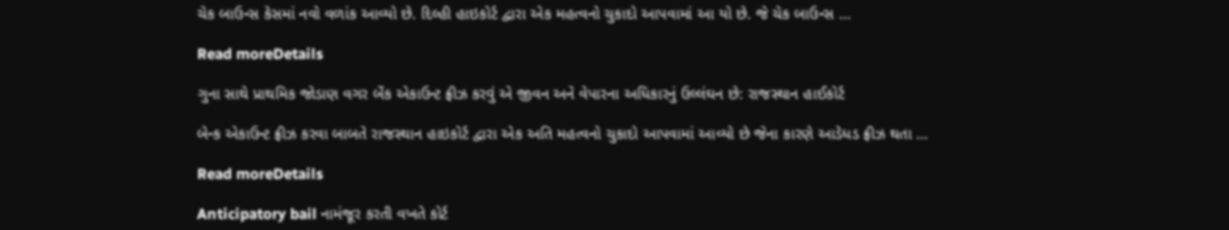ચેક બાઉન્સ કેસમાં નવો વળાંક આવ્યો છે. દિલ્હી હાઇકોર્ટ દ્વારા એક મહત્વનો ચુકાદો આપવામાં આ યો છે. જે ચેક બાઉન્સ ...

Read moreDetails

ગુના સાથે પ્રાથમિક જોડાણ વગર બેંક એકાઉન્ટ ફ્રીઝ કરવું એ જીવન અને વેપારના અધિકારનું ઉલ્લંઘન છે: રાજસ્થાન હાઈકોર્ટ

બેન્ક એકાઉન્ટ ફ્રીઝ કરવા બાબતે રાજસ્થાન હાઇકોર્ટ દ્વારા એક અતિ મહત્વનો ચુકાદો આપવામાં આવ્યો છે જેના કારણે આડેધડ ફ્રીઝ થતા ...

Read moreDetails

Anticipatory bail નામંજૂર કરતી વખતે કોર્ટ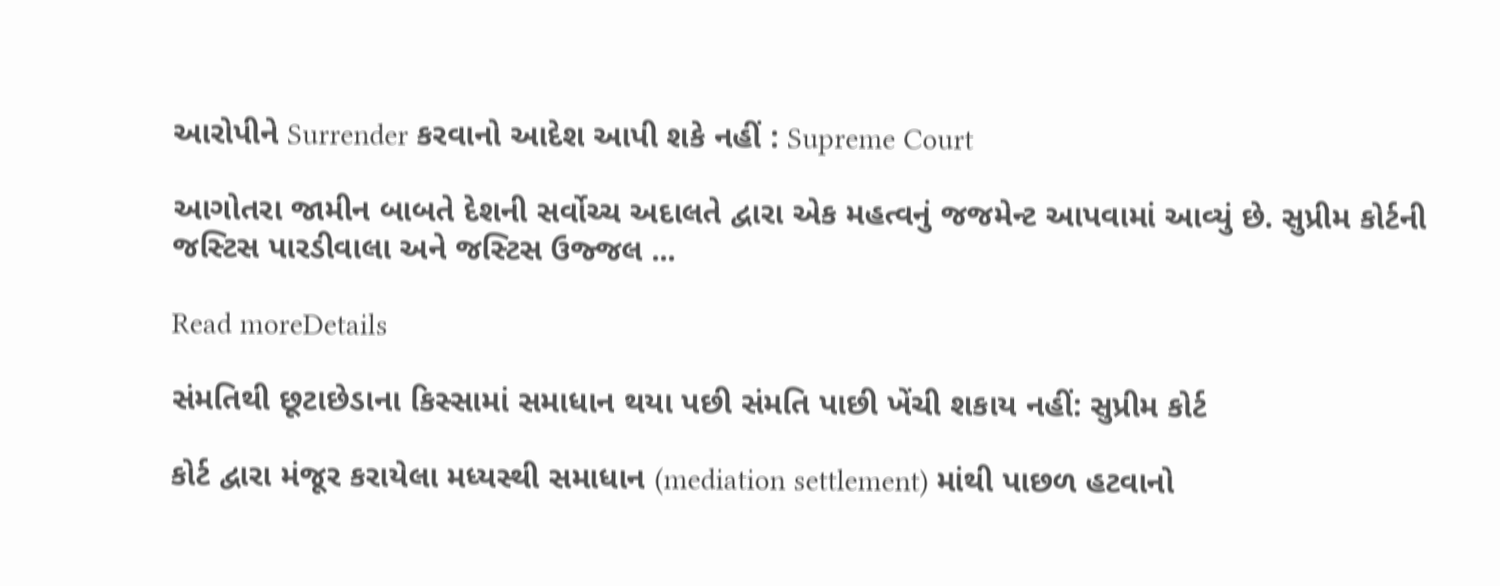આરોપીને Surrender કરવાનો આદેશ આપી શકે નહીં : Supreme Court

આગોતરા જામીન બાબતે દેશની સર્વોચ્ચ અદાલતે દ્વારા એક મહત્વનું જજમેન્ટ આપવામાં આવ્યું છે. સુપ્રીમ કોર્ટની જસ્ટિસ પારડીવાલા અને જસ્ટિસ ઉજ્જલ ...

Read moreDetails

સંમતિથી છૂટાછેડાના કિસ્સામાં સમાધાન થયા પછી સંમતિ પાછી ખેંચી શકાય નહીં: સુપ્રીમ કોર્ટ

કોર્ટ દ્વારા મંજૂર કરાયેલા મધ્યસ્થી સમાધાન (mediation settlement) માંથી પાછળ હટવાનો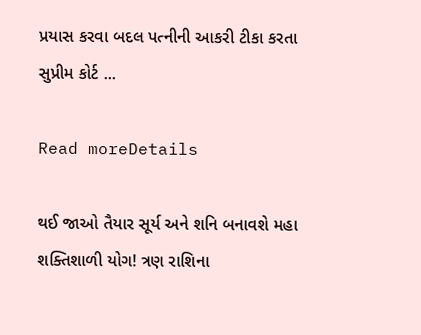પ્રયાસ કરવા બદલ પત્નીની આકરી ટીકા કરતા સુપ્રીમ કોર્ટ ...

Read moreDetails

થઈ જાઓ તૈયાર સૂર્ય અને શનિ બનાવશે મહા શક્તિશાળી યોગ! ત્રણ રાશિના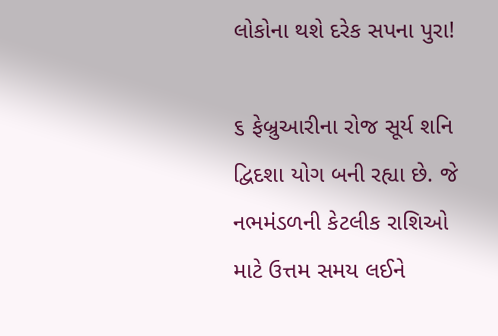લોકોના થશે દરેક સપના પુરા!

૬ ફેબ્રુઆરીના રોજ સૂર્ય શનિ દ્વિદશા યોગ બની રહ્યા છે. જે નભમંડળની કેટલીક રાશિઓ માટે ઉત્તમ સમય લઈને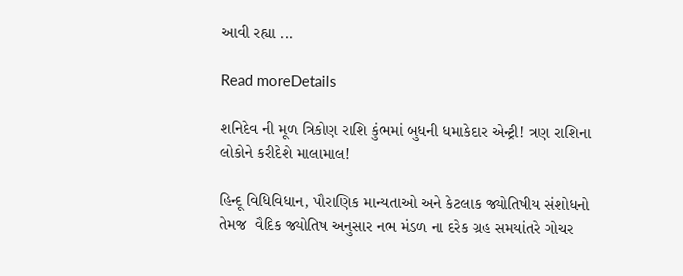આવી રહ્યા ...

Read moreDetails

શનિદેવ ની મૂળ ત્રિકોણ રાશિ કુંભમાં બુધની ધમાકેદાર એન્ટ્રી! ત્રણ રાશિના લોકોને કરીદેશે માલામાલ!

હિન્દૂ વિધિવિધાન, પૌરાણિક માન્યતાઓ અને કેટલાક જ્યોતિષીય સંશોધનો તેમજ  વૈદિક જ્યોતિષ અનુસાર નભ મંડળ ના દરેક ગ્રહ સમયાંતરે ગોચર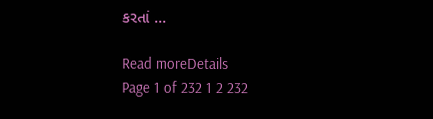કરતાં ...

Read moreDetails
Page 1 of 232 1 2 232